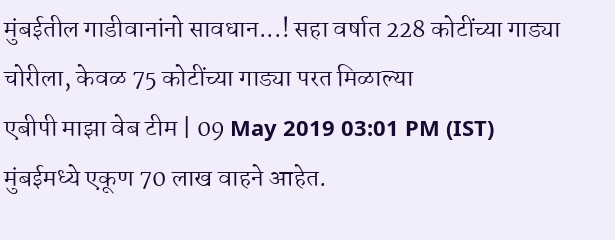मुंबईतील गाडीवानांनो सावधान...! सहा वर्षात 228 कोटींच्या गाड्या चोरीला, केवळ 75 कोटींच्या गाड्या परत मिळाल्या
एबीपी माझा वेब टीम | 09 May 2019 03:01 PM (IST)
मुंबईमध्ये एकूण 70 लाख वाहने आहेत.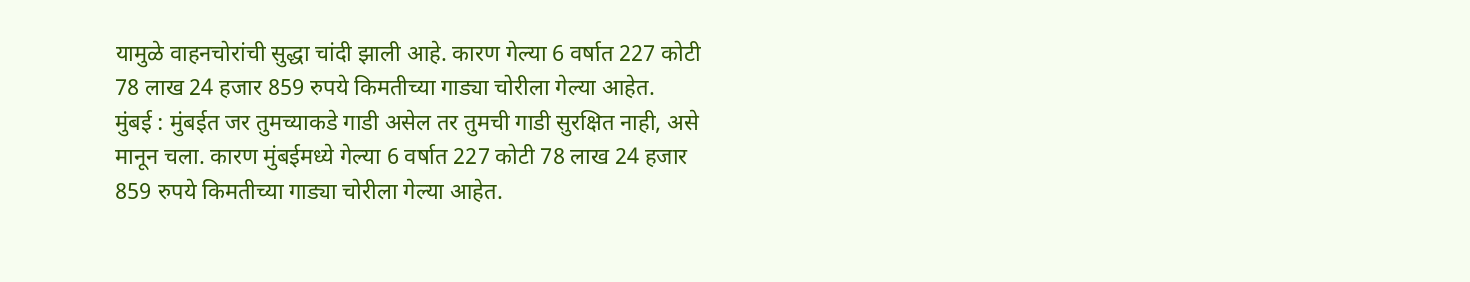यामुळे वाहनचोरांची सुद्धा चांदी झाली आहे. कारण गेल्या 6 वर्षात 227 कोटी 78 लाख 24 हजार 859 रुपये किमतीच्या गाड्या चोरीला गेल्या आहेत.
मुंबई : मुंबईत जर तुमच्याकडे गाडी असेल तर तुमची गाडी सुरक्षित नाही, असे मानून चला. कारण मुंबईमध्ये गेल्या 6 वर्षात 227 कोटी 78 लाख 24 हजार 859 रुपये किमतीच्या गाड्या चोरीला गेल्या आहेत.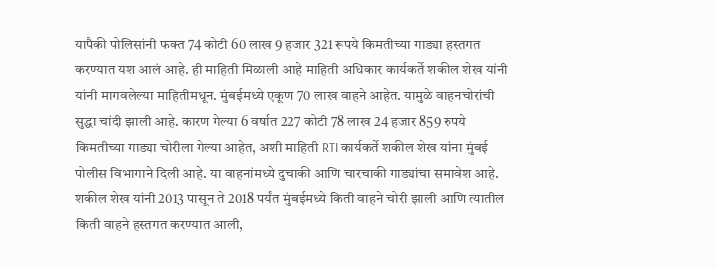यापैकी पोलिसांनी फक्त 74 कोटी 60 लाख 9 हजार 321 रूपये किमतीच्या गाड्या हस्तगत करण्यात यश आलं आहे. ही माहिती मिळाली आहे माहिती अधिकार कार्यकर्ते शकील शेख यांनी यांनी मागवलेल्या माहितीमधून. मुंबईमध्ये एकूण 70 लाख वाहने आहेत. यामुळे वाहनचोरांची सुद्धा चांदी झाली आहे. कारण गेल्या 6 वर्षात 227 कोटी 78 लाख 24 हजार 859 रुपये किमतीच्या गाड्या चोरीला गेल्या आहेत, अशी माहिती RTI कार्यकर्ते शकील शेख यांना मुंबई पोलीस विभागाने दिली आहे. या वाहनांमध्ये दुचाकी आणि चारचाकी गाड्यांचा समावेश आहे. शकील शेख यांनी 2013 पासून ते 2018 पर्यंत मुंबईमध्ये किती वाहने चोरी झाली आणि त्यातील किती वाहने हस्तगत करण्यात आली,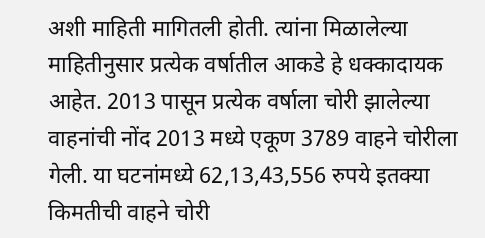अशी माहिती मागितली होती. त्यांना मिळालेल्या माहितीनुसार प्रत्येक वर्षातील आकडे हे धक्कादायक आहेत. 2013 पासून प्रत्येक वर्षाला चोरी झालेल्या वाहनांची नोंद 2013 मध्ये एकूण 3789 वाहने चोरीला गेली. या घटनांमध्ये 62,13,43,556 रुपये इतक्या किमतीची वाहने चोरी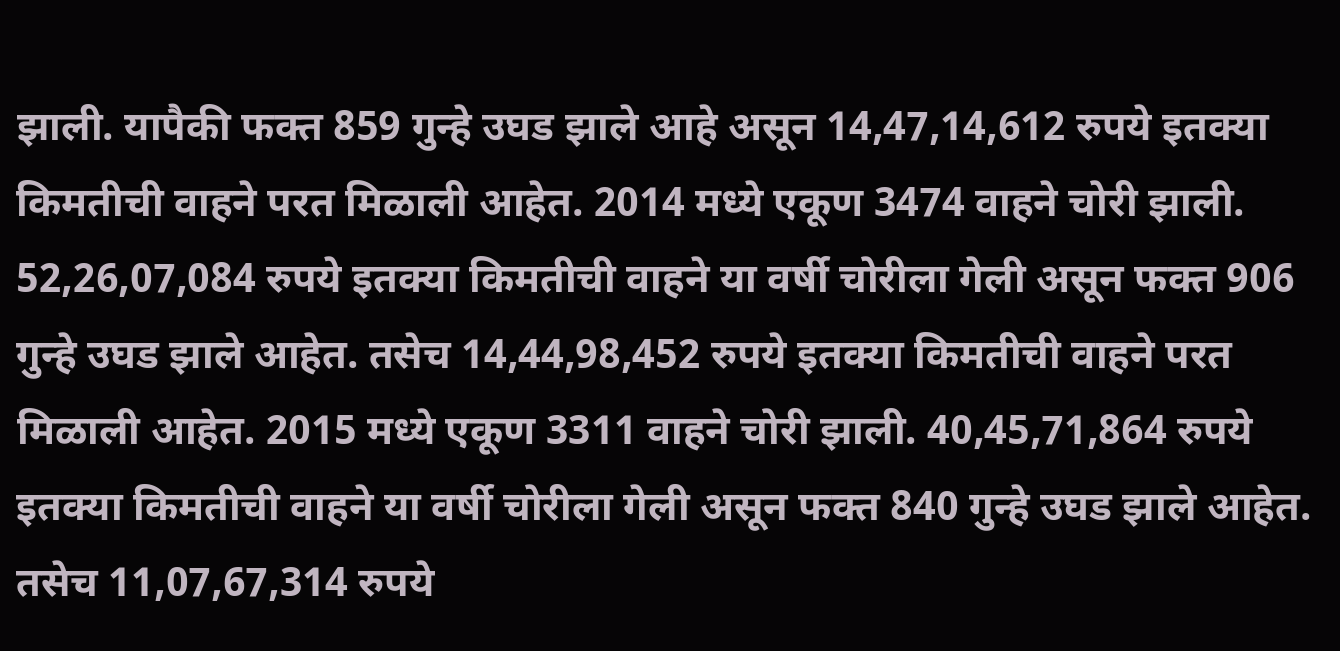झाली. यापैकी फक्त 859 गुन्हे उघड झाले आहे असून 14,47,14,612 रुपये इतक्या किमतीची वाहने परत मिळाली आहेत. 2014 मध्ये एकूण 3474 वाहने चोरी झाली. 52,26,07,084 रुपये इतक्या किमतीची वाहने या वर्षी चोरीला गेली असून फक्त 906 गुन्हे उघड झाले आहेत. तसेच 14,44,98,452 रुपये इतक्या किमतीची वाहने परत मिळाली आहेत. 2015 मध्ये एकूण 3311 वाहने चोरी झाली. 40,45,71,864 रुपये इतक्या किमतीची वाहने या वर्षी चोरीला गेली असून फक्त 840 गुन्हे उघड झाले आहेत. तसेच 11,07,67,314 रुपये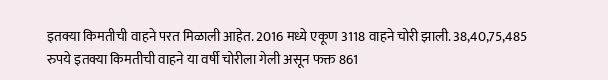इतक्या किमतीची वाहने परत मिळाली आहेत. 2016 मध्ये एकूण 3118 वाहने चोरी झाली. 38,40,75,485 रुपये इतक्या किमतीची वाहने या वर्षी चोरीला गेली असून फक्त 861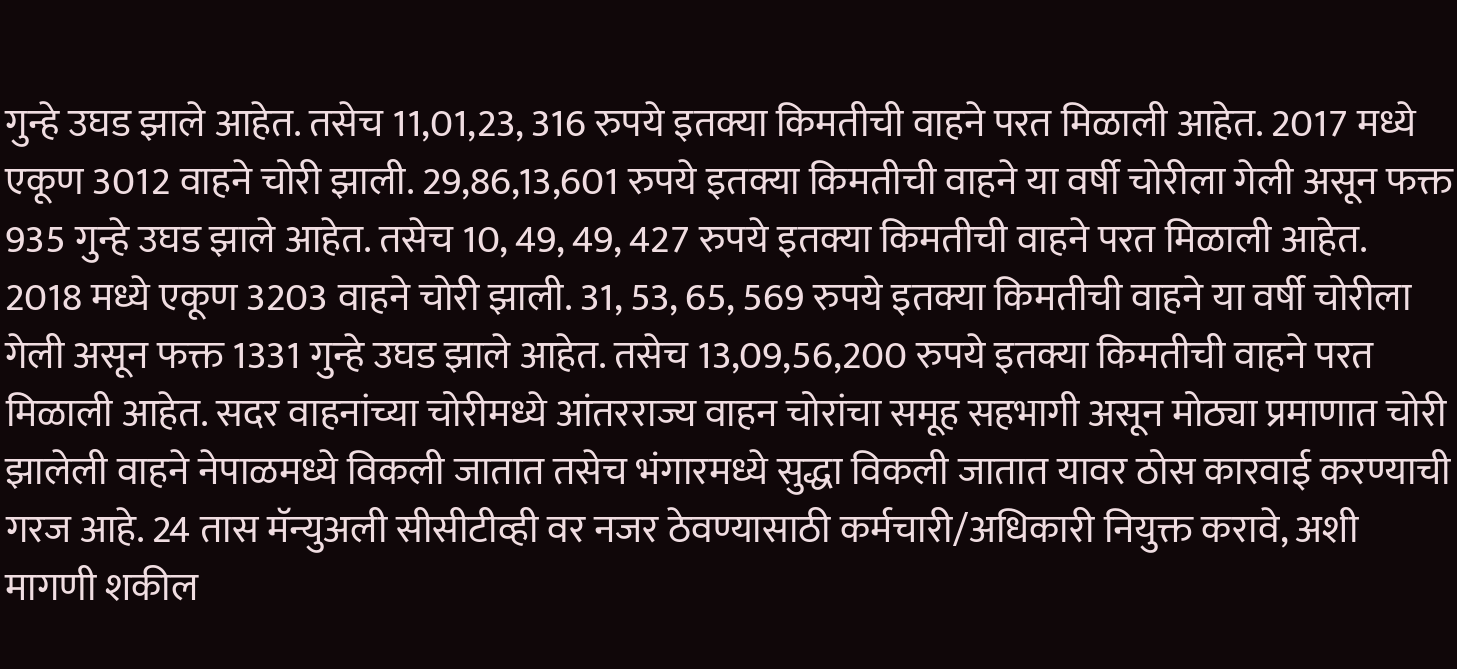गुन्हे उघड झाले आहेत. तसेच 11,01,23, 316 रुपये इतक्या किमतीची वाहने परत मिळाली आहेत. 2017 मध्ये एकूण 3012 वाहने चोरी झाली. 29,86,13,601 रुपये इतक्या किमतीची वाहने या वर्षी चोरीला गेली असून फक्त 935 गुन्हे उघड झाले आहेत. तसेच 10, 49, 49, 427 रुपये इतक्या किमतीची वाहने परत मिळाली आहेत. 2018 मध्ये एकूण 3203 वाहने चोरी झाली. 31, 53, 65, 569 रुपये इतक्या किमतीची वाहने या वर्षी चोरीला गेली असून फक्त 1331 गुन्हे उघड झाले आहेत. तसेच 13,09,56,200 रुपये इतक्या किमतीची वाहने परत मिळाली आहेत. सदर वाहनांच्या चोरीमध्ये आंतरराज्य वाहन चोरांचा समूह सहभागी असून मोठ्या प्रमाणात चोरी झालेली वाहने नेपाळमध्ये विकली जातात तसेच भंगारमध्ये सुद्धा विकली जातात यावर ठोस कारवाई करण्याची गरज आहे. 24 तास मॅन्युअली सीसीटीव्ही वर नजर ठेवण्यासाठी कर्मचारी/अधिकारी नियुक्त करावे, अशी मागणी शकील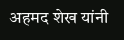अहमद शेख यांनी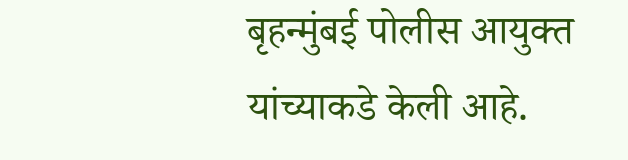बृहन्मुंबई पोलीस आयुक्त यांच्याकडे केली आहे.